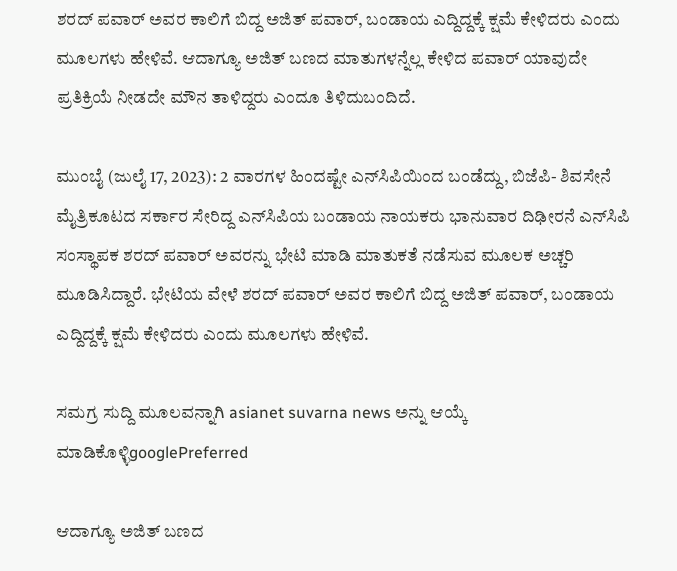ಶರದ್‌ ಪವಾರ್‌ ಅವರ ಕಾಲಿಗೆ ಬಿದ್ದ ಅಜಿತ್‌ ಪವಾರ್‌, ಬಂಡಾಯ ಎದ್ದಿದ್ದಕ್ಕೆ ಕ್ಷಮೆ ಕೇಳಿದರು ಎಂದು ಮೂಲಗಳು ಹೇಳಿವೆ. ಆದಾಗ್ಯೂ ಅಜಿತ್‌ ಬಣದ ಮಾತುಗಳನ್ನೆಲ್ಲ ಕೇಳಿದ ಪವಾರ್‌ ಯಾವುದೇ ಪ್ರತಿಕ್ರಿಯೆ ನೀಡದೇ ಮೌನ ತಾಳಿದ್ದರು ಎಂದೂ ತಿಳಿದುಬಂದಿದೆ.

ಮುಂಬೈ (ಜುಲೈ 17, 2023): 2 ವಾರಗಳ ಹಿಂದಷ್ಟೇ ಎನ್‌ಸಿಪಿಯಿಂದ ಬಂಡೆದ್ದು, ಬಿಜೆಪಿ- ಶಿವಸೇನೆ ಮೈತ್ರಿಕೂಟದ ಸರ್ಕಾರ ಸೇರಿದ್ದ ಎನ್‌ಸಿಪಿಯ ಬಂಡಾಯ ನಾಯಕರು ಭಾನುವಾರ ದಿಢೀರನೆ ಎನ್‌ಸಿಪಿ ಸಂಸ್ಥಾಪಕ ಶರದ್‌ ಪವಾರ್‌ ಅವರನ್ನು ಭೇಟಿ ಮಾಡಿ ಮಾತುಕತೆ ನಡೆಸುವ ಮೂಲಕ ಅಚ್ಚರಿ ಮೂಡಿಸಿದ್ದಾರೆ. ಭೇಟಿಯ ವೇಳೆ ಶರದ್‌ ಪವಾರ್‌ ಅವರ ಕಾಲಿಗೆ ಬಿದ್ದ ಅಜಿತ್‌ ಪವಾರ್‌, ಬಂಡಾಯ ಎದ್ದಿದ್ದಕ್ಕೆ ಕ್ಷಮೆ ಕೇಳಿದರು ಎಂದು ಮೂಲಗಳು ಹೇಳಿವೆ.

ಸಮಗ್ರ ಸುದ್ದಿ ಮೂಲವನ್ನಾಗಿ asianet suvarna news ಅನ್ನು ಆಯ್ಕೆ ಮಾಡಿಕೊಳ್ಳಿgooglePreferred

ಆದಾಗ್ಯೂ ಅಜಿತ್‌ ಬಣದ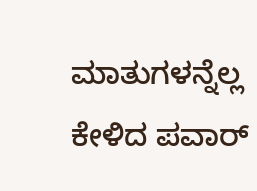ಮಾತುಗಳನ್ನೆಲ್ಲ ಕೇಳಿದ ಪವಾರ್‌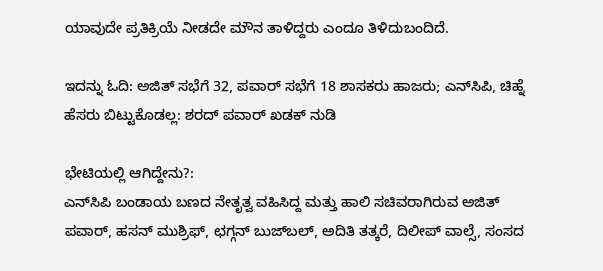ಯಾವುದೇ ಪ್ರತಿಕ್ರಿಯೆ ನೀಡದೇ ಮೌನ ತಾಳಿದ್ದರು ಎಂದೂ ತಿಳಿದುಬಂದಿದೆ.

ಇದನ್ನು ಓದಿ: ಅಜಿತ್‌ ಸಭೆಗೆ 32, ಪವಾರ್‌ ಸಭೆಗೆ 18 ಶಾಸಕರು ಹಾಜರು; ಎನ್‌ಸಿಪಿ, ಚಿಹ್ನೆ ಹೆಸರು ಬಿಟ್ಟುಕೊಡಲ್ಲ: ಶರದ್‌ ಪವಾರ್ ಖಡಕ್‌ ನುಡಿ

ಭೇಟಿಯಲ್ಲಿ ಆಗಿದ್ದೇನು?:
ಎನ್‌ಸಿಪಿ ಬಂಡಾಯ ಬಣದ ನೇತೃತ್ವ ವಹಿಸಿದ್ದ ಮತ್ತು ಹಾಲಿ ಸಚಿವರಾಗಿರುವ ಅಜಿತ್‌ ಪವಾರ್‌, ಹಸನ್‌ ಮುಶ್ರಿಫ್‌, ಛಗ್ಗನ್‌ ಬುಜ್‌ಬಲ್‌, ಅದಿತಿ ತತ್ಕರೆ, ದಿಲೀಪ್‌ ವಾಲ್ಸೆ, ಸಂಸದ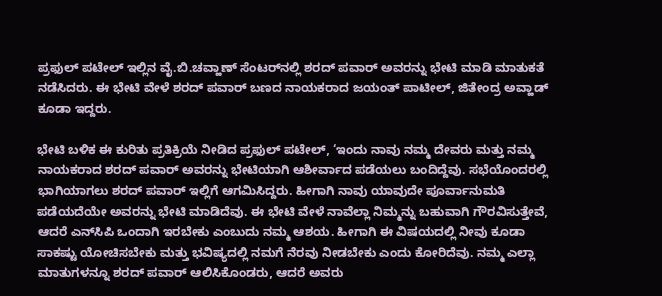ಪ್ರಫುಲ್‌ ಪಟೇಲ್‌ ಇಲ್ಲಿನ ವೈ.ಬಿ.ಚವ್ಹಾಣ್‌ ಸೆಂಟರ್‌ನಲ್ಲಿ ಶರದ್‌ ಪವಾರ್‌ ಅವರನ್ನು ಭೇಟಿ ಮಾಡಿ ಮಾತುಕತೆ ನಡೆಸಿದರು. ಈ ಭೇಟಿ ವೇಳೆ ಶರದ್‌ ಪವಾರ್‌ ಬಣದ ನಾಯಕರಾದ ಜಯಂತ್‌ ಪಾಟೀಲ್‌, ಜಿತೇಂದ್ರ ಅವ್ಹಾಡ್‌ ಕೂಡಾ ಇದ್ದರು.

ಭೇಟಿ ಬಳಿಕ ಈ ಕುರಿತು ಪ್ರತಿಕ್ರಿಯೆ ನೀಡಿದ ಪ್ರಫುಲ್‌ ಪಟೇಲ್‌, ‘ಇಂದು ನಾವು ನಮ್ಮ ದೇವರು ಮತ್ತು ನಮ್ಮ ನಾಯಕರಾದ ಶರದ್‌ ಪವಾರ್‌ ಅವರನ್ನು ಭೇಟಿಯಾಗಿ ಆಶೀರ್ವಾದ ಪಡೆಯಲು ಬಂದಿದ್ದೆವು. ಸಭೆಯೊಂದರಲ್ಲಿ ಭಾಗಿಯಾಗಲು ಶರದ್‌ ಪವಾರ್‌ ಇಲ್ಲಿಗೆ ಆಗಮಿಸಿದ್ದರು. ಹೀಗಾಗಿ ನಾವು ಯಾವುದೇ ಪೂರ್ವಾನುಮತಿ ಪಡೆಯದೆಯೇ ಅವರನ್ನು ಭೇಟಿ ಮಾಡಿದೆವು. ಈ ಭೇಟಿ ವೇಳೆ ನಾವೆಲ್ಲಾ ನಿಮ್ಮನ್ನು ಬಹುವಾಗಿ ಗೌರವಿಸುತ್ತೇವೆ, ಆದರೆ ಎನ್‌ಸಿಪಿ ಒಂದಾಗಿ ಇರಬೇಕು ಎಂಬುದು ನಮ್ಮ ಆಶಯ. ಹೀಗಾಗಿ ಈ ವಿಷಯದಲ್ಲಿ ನೀವು ಕೂಡಾ ಸಾಕಷ್ಟು ಯೋಚಿಸಬೇಕು ಮತ್ತು ಭವಿಷ್ಯದಲ್ಲಿ ನಮಗೆ ನೆರವು ನೀಡಬೇಕು ಎಂದು ಕೋರಿದೆವು. ನಮ್ಮ ಎಲ್ಲಾ ಮಾತುಗಳನ್ನೂ ಶರದ್‌ ಪವಾರ್‌ ಆಲಿಸಿಕೊಂಡರು, ಆದರೆ ಅವರು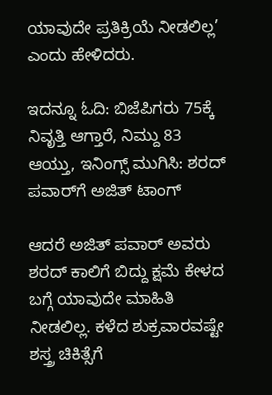ಯಾವುದೇ ಪ್ರತಿಕ್ರಿಯೆ ನೀಡಲಿಲ್ಲ’ ಎಂದು ಹೇಳಿದರು.

ಇದನ್ನೂ ಓದಿ: ಬಿಜೆಪಿಗರು 75ಕ್ಕೆ ನಿವೃತ್ತಿ ಆಗ್ತಾರೆ, ನಿಮ್ದು 83 ಆಯ್ತು, ಇನಿಂಗ್ಸ್‌ ಮುಗಿಸಿ: ಶರದ್‌ ಪವಾರ್‌ಗೆ ಅಜಿತ್‌ ಟಾಂಗ್‌

ಆದರೆ ಅಜಿತ್‌ ಪವಾರ್‌ ಅವರು ಶರದ್‌ ಕಾಲಿಗೆ ಬಿದ್ದು ಕ್ಷಮೆ ಕೇಳದ ಬಗ್ಗೆ ಯಾವುದೇ ಮಾಹಿತಿ ನೀಡಲಿಲ್ಲ. ಕಳೆದ ಶುಕ್ರವಾರವಷ್ಟೇ ಶಸ್ತ್ರ ಚಿಕಿತ್ಸೆಗೆ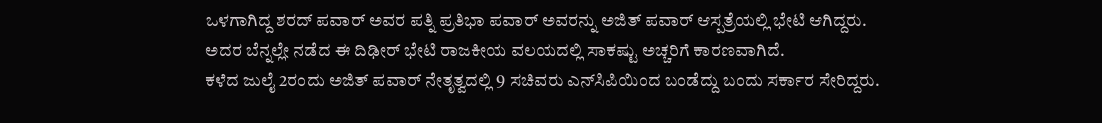ಒಳಗಾಗಿದ್ದ ಶರದ್‌ ಪವಾರ್‌ ಅವರ ಪತ್ನಿ ಪ್ರತಿಭಾ ಪವಾರ್‌ ಅವರನ್ನು ಅಜಿತ್‌ ಪವಾರ್‌ ಆಸ್ಪತ್ರೆಯಲ್ಲಿ ಭೇಟಿ ಆಗಿದ್ದರು. ಅದರ ಬೆನ್ನಲ್ಲೇ ನಡೆದ ಈ ದಿಢೀರ್‌ ಭೇಟಿ ರಾಜಕೀಯ ವಲಯದಲ್ಲಿ ಸಾಕಷ್ಟು ಅಚ್ಚರಿಗೆ ಕಾರಣವಾಗಿದೆ.
ಕಳೆದ ಜುಲೈ 2ರಂದು ಅಜಿತ್‌ ಪವಾರ್‌ ನೇತೃತ್ವದಲ್ಲಿ 9 ಸಚಿವರು ಎನ್‌ಸಿಪಿಯಿಂದ ಬಂಡೆದ್ದು ಬಂದು ಸರ್ಕಾರ ಸೇರಿದ್ದರು.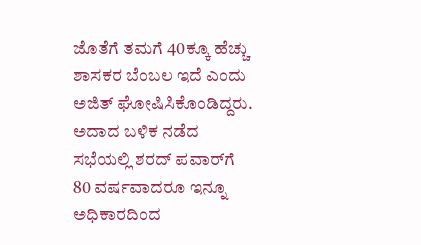ಜೊತೆಗೆ ತಮಗೆ 40ಕ್ಕೂ ಹೆಚ್ಚು ಶಾಸಕರ ಬೆಂಬಲ ಇದೆ ಎಂದು ಅಜಿತ್‌ ಘೋಷಿಸಿಕೊಂಡಿದ್ದರು. ಅದಾದ ಬಳಿಕ ನಡೆದ ಸಭೆಯಲ್ಲಿ ಶರದ್‌ ಪವಾರ್‌ಗೆ 80 ವರ್ಷವಾದರೂ ಇನ್ನೂ ಅಧಿಕಾರದಿಂದ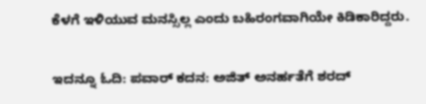ಕೆಳಗೆ ಇಳಿಯುವ ಮನಸ್ಸಿಲ್ಲ ಎಂದು ಬಹಿರಂಗವಾಗಿಯೇ ಕಿಡಿಕಾರಿದ್ದರು.

ಇದನ್ನೂ ಓದಿ: ಪವಾರ್‌ ಕದನ: ಅಜಿತ್‌ ಅನರ್ಹತೆಗೆ ಶರದ್‌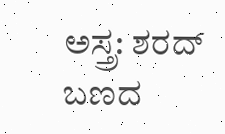ಅಸ್ತ್ರ: ಶರದ್‌ ಬಣದ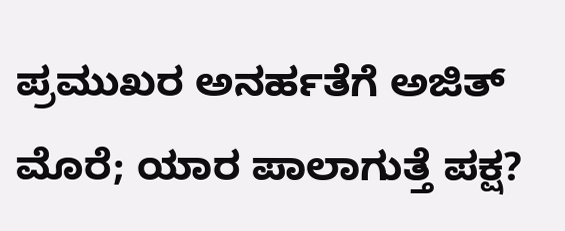ಪ್ರಮುಖರ ಅನರ್ಹತೆಗೆ ಅಜಿತ್ ಮೊರೆ; ಯಾರ ಪಾಲಾಗುತ್ತೆ ಪಕ್ಷ?